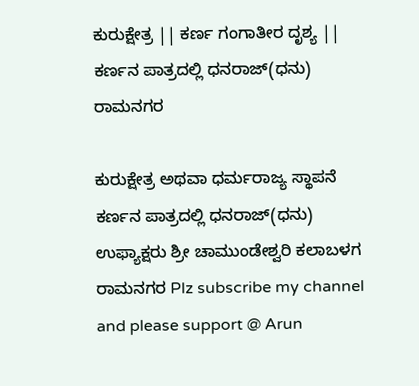ಕುರುಕ್ಷೇತ್ರ || ಕರ್ಣ ಗಂಗಾತೀರ ದೃಶ್ಯ || ಕರ್ಣನ ಪಾತ್ರದಲ್ಲಿ ಧನರಾಜ್(ಧನು) ರಾಮನಗರ

ಕುರುಕ್ಷೇತ್ರ ಅಥವಾ ಧರ್ಮರಾಜ್ಯ ಸ್ಥಾಪನೆ ಕರ್ಣನ ಪಾತ್ರದಲ್ಲಿ ಧನರಾಜ್(ಧನು) ಉಫ್ಯಾಕ್ಷರು ಶ್ರೀ ಚಾಮುಂಡೇಶ್ವರಿ ಕಲಾಬಳಗ ರಾಮನಗರ Plz subscribe my channel and please support @ Arun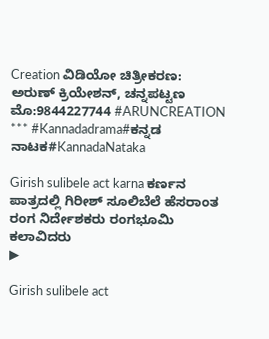Creation ವಿಡಿಯೋ ಚಿತ್ರೀಕರಣ: ಅರುಣ್ ಕ್ರಿಯೇಶನ್, ಚನ್ನಪಟ್ಟಣ ಮೊ:9844227744 #ARUNCREATION *** #Kannadadrama#ಕನ್ನಡ ನಾಟಕ#KannadaNataka

Girish sulibele act karna ಕರ್ಣನ ಪಾತ್ರದಲ್ಲಿ ಗಿರೀಶ್ ಸೂಲಿಬೆಲೆ ಹೆಸರಾಂತ ರಂಗ ನಿರ್ದೇಶಕರು ರಂಗಭೂಮಿ ಕಲಾವಿದರು
▶

Girish sulibele act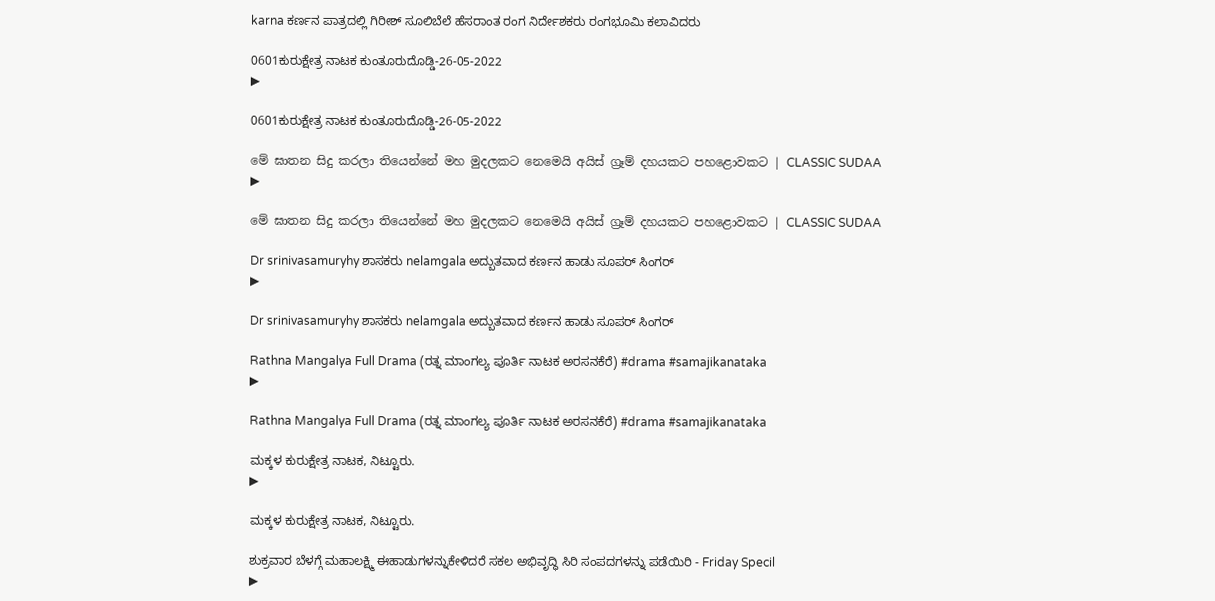karna ಕರ್ಣನ ಪಾತ್ರದಲ್ಲಿ ಗಿರೀಶ್ ಸೂಲಿಬೆಲೆ ಹೆಸರಾಂತ ರಂಗ ನಿರ್ದೇಶಕರು ರಂಗಭೂಮಿ ಕಲಾವಿದರು

0601ಕುರುಕ್ಷೇತ್ರ ನಾಟಕ ಕುಂತೂರುದೊಡ್ಡಿ-26-05-2022
▶

0601ಕುರುಕ್ಷೇತ್ರ ನಾಟಕ ಕುಂತೂರುದೊಡ್ಡಿ-26-05-2022

මේ ඝාතන සිදු කරලා තියෙන්නේ මහ මුදලකට නෙමෙයි අයිස් ග්‍රෑම් දහයකට පහළොවකට | CLASSIC SUDAA
▶

මේ ඝාතන සිදු කරලා තියෙන්නේ මහ මුදලකට නෙමෙයි අයිස් ග්‍රෑම් දහයකට පහළොවකට | CLASSIC SUDAA

Dr srinivasamuryhy ಶಾಸಕರು nelamgala ಅದ್ಬುತವಾದ ಕರ್ಣನ ಹಾಡು ಸೂಪರ್ ಸಿಂಗರ್
▶

Dr srinivasamuryhy ಶಾಸಕರು nelamgala ಅದ್ಬುತವಾದ ಕರ್ಣನ ಹಾಡು ಸೂಪರ್ ಸಿಂಗರ್

Rathna Mangalya Full Drama (ರತ್ನ ಮಾಂಗಲ್ಯ ಪೂರ್ತಿ ನಾಟಕ ಅರಸನಕೆರೆ) #drama #samajikanataka
▶

Rathna Mangalya Full Drama (ರತ್ನ ಮಾಂಗಲ್ಯ ಪೂರ್ತಿ ನಾಟಕ ಅರಸನಕೆರೆ) #drama #samajikanataka

ಮಕ್ಕಳ ಕುರುಕ್ಷೇತ್ರ ನಾಟಕ, ನಿಟ್ಟೂರು.
▶

ಮಕ್ಕಳ ಕುರುಕ್ಷೇತ್ರ ನಾಟಕ, ನಿಟ್ಟೂರು.

ಶುಕ್ರವಾರ ಬೆಳಗ್ಗೆ ಮಹಾಲಕ್ಷ್ಮಿ ಈಹಾಡುಗಳನ್ನುಕೇಳಿದರೆ ಸಕಲ ಅಭಿವೃದ್ಧಿ ಸಿರಿ ಸಂಪದಗಳನ್ನು ಪಡೆಯಿರಿ - Friday Specil
▶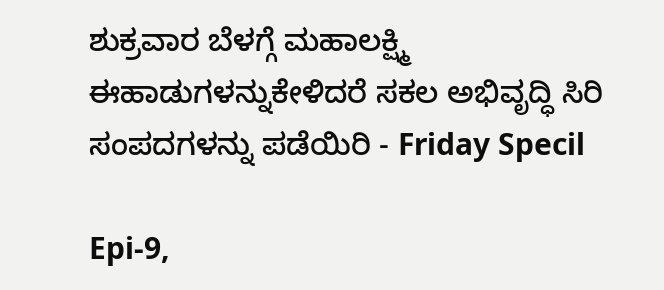ಶುಕ್ರವಾರ ಬೆಳಗ್ಗೆ ಮಹಾಲಕ್ಷ್ಮಿ ಈಹಾಡುಗಳನ್ನುಕೇಳಿದರೆ ಸಕಲ ಅಭಿವೃದ್ಧಿ ಸಿರಿ ಸಂಪದಗಳನ್ನು ಪಡೆಯಿರಿ - Friday Specil

Epi-9,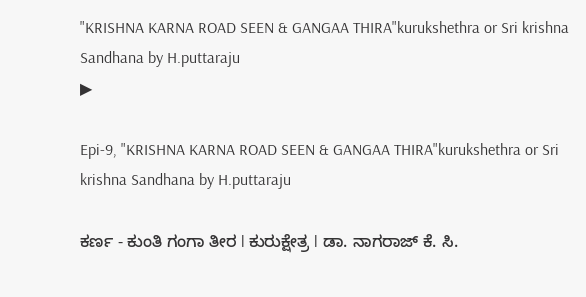"KRISHNA KARNA ROAD SEEN & GANGAA THIRA"kurukshethra or Sri krishna Sandhana by H.puttaraju
▶

Epi-9, "KRISHNA KARNA ROAD SEEN & GANGAA THIRA"kurukshethra or Sri krishna Sandhana by H.puttaraju

ಕರ್ಣ - ಕುಂತಿ ಗಂಗಾ ತೀರ l ಕುರುಕ್ಷೇತ್ರ l ಡಾ. ನಾಗರಾಜ್ ಕೆ. ಸಿ.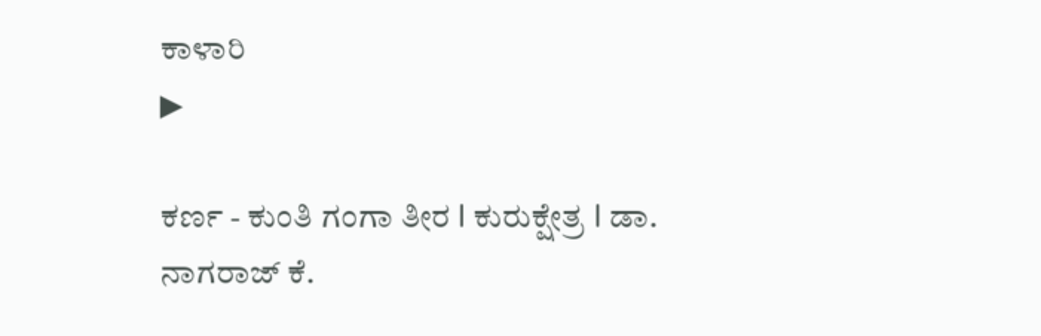ಕಾಳಾರಿ
▶

ಕರ್ಣ - ಕುಂತಿ ಗಂಗಾ ತೀರ l ಕುರುಕ್ಷೇತ್ರ l ಡಾ. ನಾಗರಾಜ್ ಕೆ.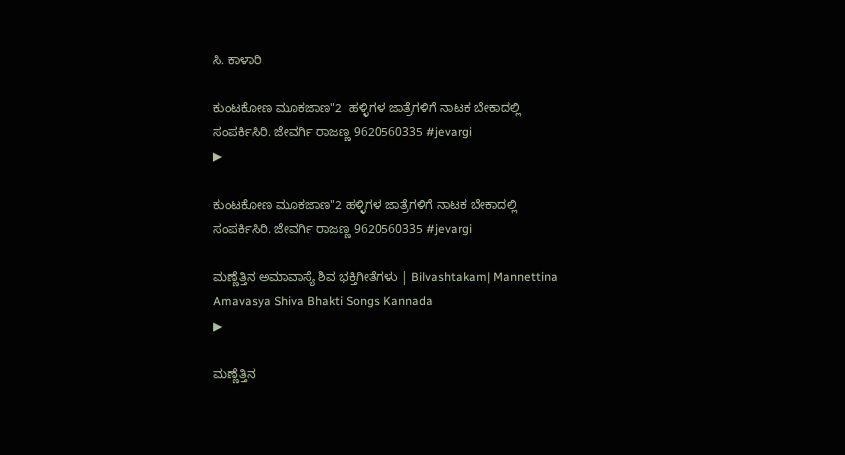ಸಿ. ಕಾಳಾರಿ

ಕುಂಟಕೋಣ ಮೂಕಜಾಣ"2  ಹಳ್ಳಿಗಳ ಜಾತ್ರೆಗಳಿಗೆ ನಾಟಕ ಬೇಕಾದಲ್ಲಿ ಸಂಪರ್ಕಿಸಿರಿ. ಜೇವರ್ಗಿ ರಾಜಣ್ಣ 9620560335 #jevargi
▶

ಕುಂಟಕೋಣ ಮೂಕಜಾಣ"2 ಹಳ್ಳಿಗಳ ಜಾತ್ರೆಗಳಿಗೆ ನಾಟಕ ಬೇಕಾದಲ್ಲಿ ಸಂಪರ್ಕಿಸಿರಿ. ಜೇವರ್ಗಿ ರಾಜಣ್ಣ 9620560335 #jevargi

ಮಣ್ಣೆತ್ತಿನ ಅಮಾವಾಸ್ಯೆ ಶಿವ ಭಕ್ತಿಗೀತೆಗಳು | Bilvashtakam| Mannettina Amavasya Shiva Bhakti Songs Kannada
▶

ಮಣ್ಣೆತ್ತಿನ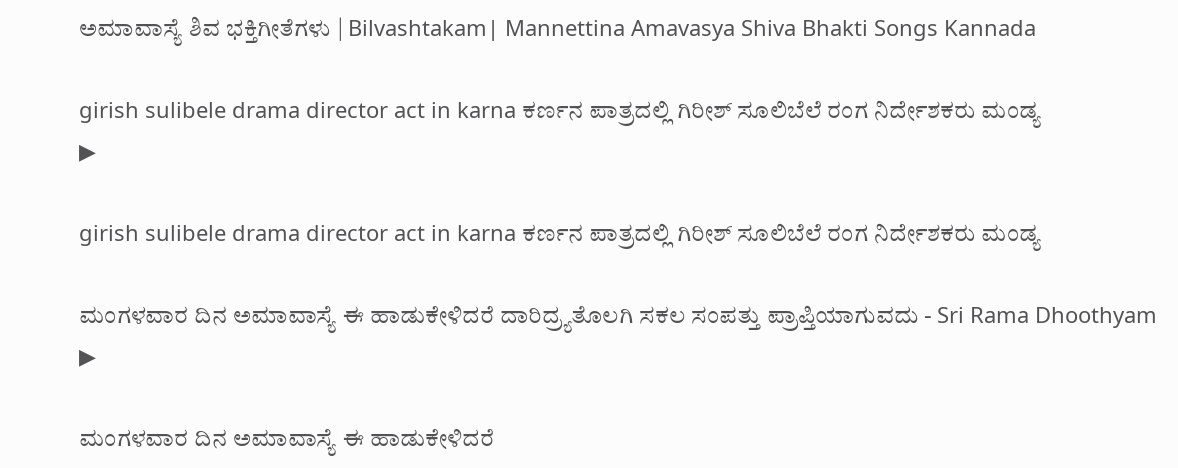ಅಮಾವಾಸ್ಯೆ ಶಿವ ಭಕ್ತಿಗೀತೆಗಳು | Bilvashtakam| Mannettina Amavasya Shiva Bhakti Songs Kannada

girish sulibele drama director act in karna ಕರ್ಣನ ಪಾತ್ರದಲ್ಲಿ ಗಿರೀಶ್ ಸೂಲಿಬೆಲೆ ರಂಗ ನಿರ್ದೇಶಕರು ಮಂಡ್ಯ
▶

girish sulibele drama director act in karna ಕರ್ಣನ ಪಾತ್ರದಲ್ಲಿ ಗಿರೀಶ್ ಸೂಲಿಬೆಲೆ ರಂಗ ನಿರ್ದೇಶಕರು ಮಂಡ್ಯ

ಮಂಗಳವಾರ ದಿನ ಅಮಾವಾಸ್ಯೆ ಈ ಹಾಡುಕೇಳಿದರೆ ದಾರಿದ್ರ್ಯತೊಲಗಿ ಸಕಲ ಸಂಪತ್ತು ಪ್ರಾಪ್ತಿಯಾಗುವದು - Sri Rama Dhoothyam
▶

ಮಂಗಳವಾರ ದಿನ ಅಮಾವಾಸ್ಯೆ ಈ ಹಾಡುಕೇಳಿದರೆ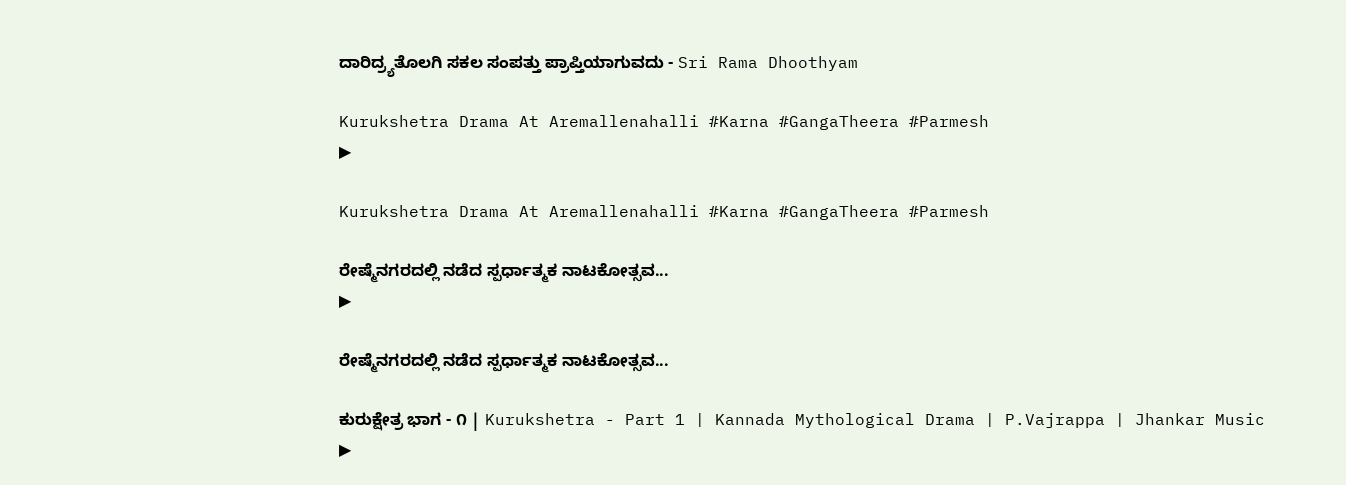ದಾರಿದ್ರ್ಯತೊಲಗಿ ಸಕಲ ಸಂಪತ್ತು ಪ್ರಾಪ್ತಿಯಾಗುವದು - Sri Rama Dhoothyam

Kurukshetra Drama At Aremallenahalli #Karna #GangaTheera #Parmesh
▶

Kurukshetra Drama At Aremallenahalli #Karna #GangaTheera #Parmesh

ರೇಷ್ಮೆನಗರದಲ್ಲಿ ನಡೆದ ಸ್ಪರ್ಧಾತ್ಮಕ ನಾಟಕೋತ್ಸವ...
▶

ರೇಷ್ಮೆನಗರದಲ್ಲಿ ನಡೆದ ಸ್ಪರ್ಧಾತ್ಮಕ ನಾಟಕೋತ್ಸವ...

ಕುರುಕ್ಷೇತ್ರ ಭಾಗ - ೧ | Kurukshetra - Part 1 | Kannada Mythological Drama | P.Vajrappa | Jhankar Music
▶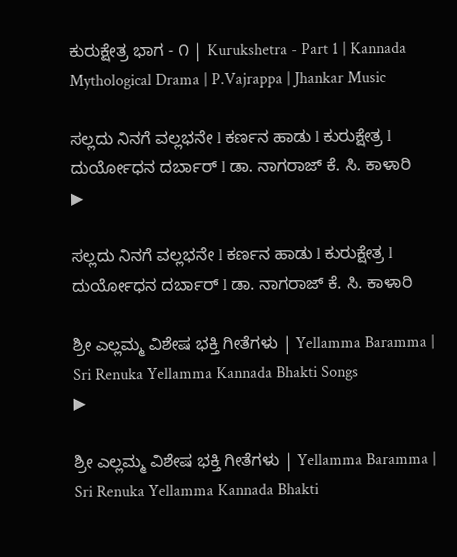ಕುರುಕ್ಷೇತ್ರ ಭಾಗ - ೧ | Kurukshetra - Part 1 | Kannada Mythological Drama | P.Vajrappa | Jhankar Music

ಸಲ್ಲದು ನಿನಗೆ ವಲ್ಲಭನೇ l ಕರ್ಣನ ಹಾಡು l ಕುರುಕ್ಷೇತ್ರ l ದುರ್ಯೋಧನ ದರ್ಬಾರ್ l ಡಾ. ನಾಗರಾಜ್ ಕೆ. ಸಿ. ಕಾಳಾರಿ
▶

ಸಲ್ಲದು ನಿನಗೆ ವಲ್ಲಭನೇ l ಕರ್ಣನ ಹಾಡು l ಕುರುಕ್ಷೇತ್ರ l ದುರ್ಯೋಧನ ದರ್ಬಾರ್ l ಡಾ. ನಾಗರಾಜ್ ಕೆ. ಸಿ. ಕಾಳಾರಿ

ಶ್ರೀ ಎಲ್ಲಮ್ಮ ವಿಶೇಷ ಭಕ್ತಿ ಗೀತೆಗಳು | Yellamma Baramma | Sri Renuka Yellamma Kannada Bhakti Songs
▶

ಶ್ರೀ ಎಲ್ಲಮ್ಮ ವಿಶೇಷ ಭಕ್ತಿ ಗೀತೆಗಳು | Yellamma Baramma | Sri Renuka Yellamma Kannada Bhakti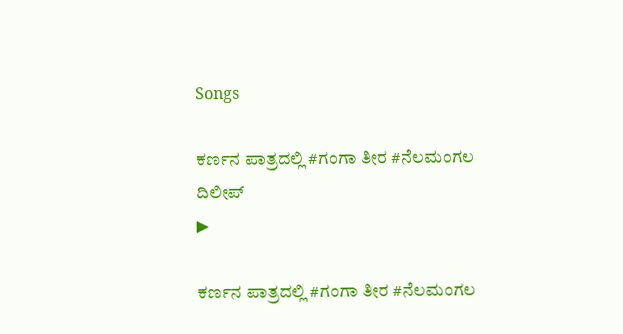Songs

ಕರ್ಣನ ಪಾತ್ರದಲ್ಲಿ #ಗಂಗಾ ತೀರ #ನೆಲಮಂಗಲ ದಿಲೀಪ್
▶

ಕರ್ಣನ ಪಾತ್ರದಲ್ಲಿ #ಗಂಗಾ ತೀರ #ನೆಲಮಂಗಲ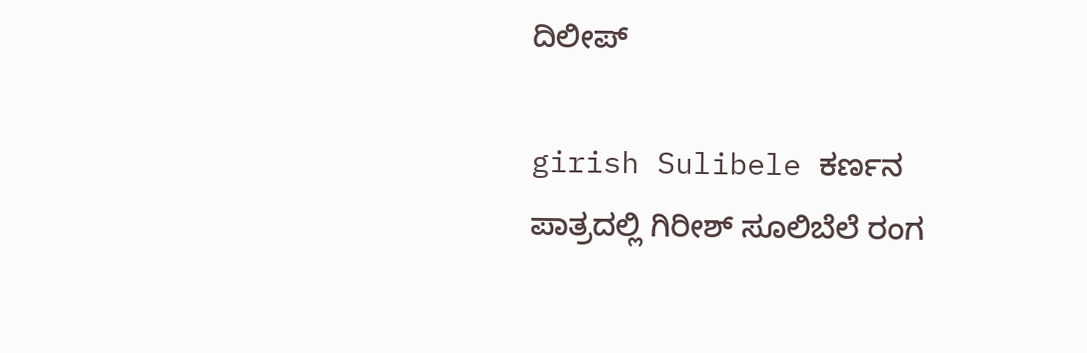ದಿಲೀಪ್

girish Sulibele ಕರ್ಣನ ಪಾತ್ರದಲ್ಲಿ ಗಿರೀಶ್ ಸೂಲಿಬೆಲೆ ರಂಗ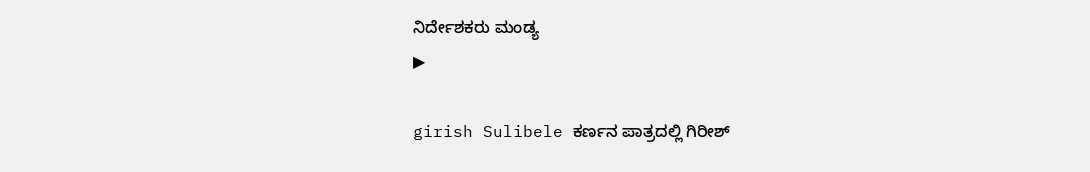ನಿರ್ದೇಶಕರು ಮಂಡ್ಯ
▶

girish Sulibele ಕರ್ಣನ ಪಾತ್ರದಲ್ಲಿ ಗಿರೀಶ್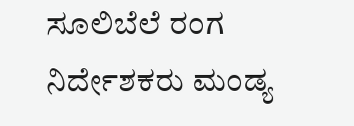ಸೂಲಿಬೆಲೆ ರಂಗ ನಿರ್ದೇಶಕರು ಮಂಡ್ಯ